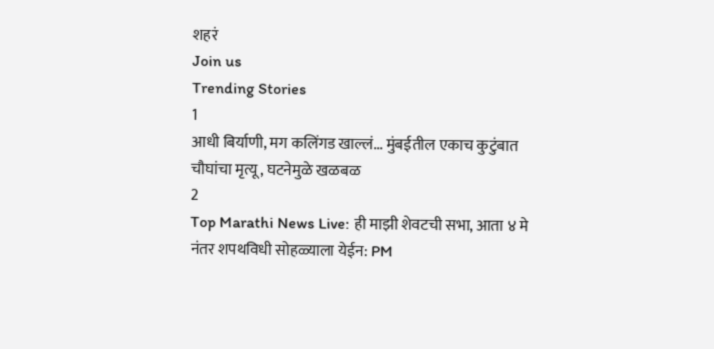शहरं
Join us
Trending Stories
1
आधी बिर्याणी, मग कलिंगड खाल्लं... मुंबईतील एकाच कुटुंबात चौघांचा मृत्यू, घटनेमुळे खळबळ
2
Top Marathi News Live: ही माझी शेवटची सभा, आता ४ मे नंतर शपथविधी सोहळ्याला येईन: PM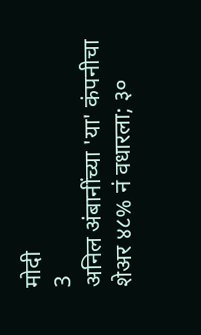मोदी
3
अनिल अंबानींच्या 'या' कंपनीचा शेअर ४८% नं वधारला; ३०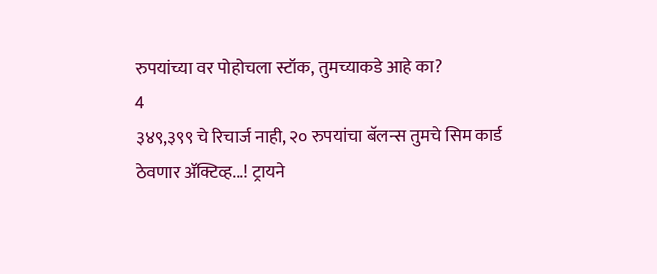रुपयांच्या वर पोहोचला स्टॉक, तुमच्याकडे आहे का?
4
३४९,३९९ चे रिचार्ज नाही, २० रुपयांचा बॅलन्स तुमचे सिम कार्ड ठेवणार ॲक्टिव्ह...! ट्रायने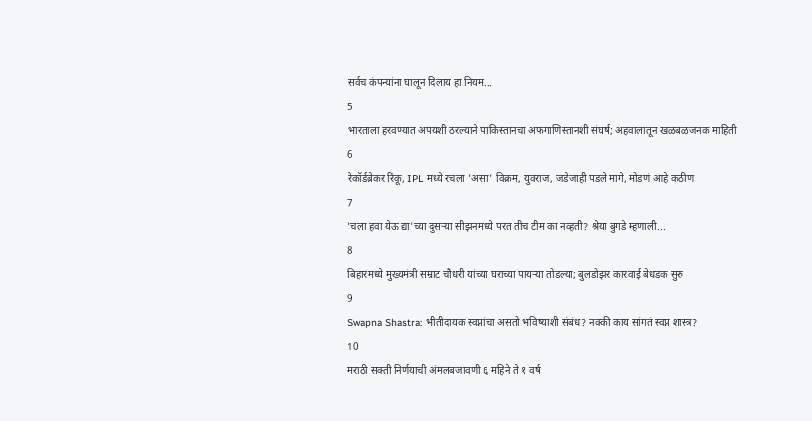सर्वच कंपन्यांना घालून दिलाय हा नियम...
5
भारताला हरवण्यात अपयशी ठरल्याने पाकिस्तानचा अफगाणिस्तानशी संघर्ष; अहवालातून खळबळजनक माहिती
6
रेकॉर्डब्रेकर रिंकू, IPL मध्ये रचला 'असा' विक्रम, युवराज, जडेजाही पडले मागे, मोडणं आहे कठीण
7
'चला हवा येऊ द्या'च्या दुसऱ्या सीझनमध्ये परत तीच टीम का नव्हती? श्रेया बुगडे म्हणाली...
8
बिहारमध्ये मुख्यमंत्री सम्राट चौधरी यांच्या घराच्या पायऱ्या तोडल्या; बुलडोझर कारवाई बेधडक सुरु
9
Swapna Shastra: भीतीदायक स्वप्नांचा असतो भविष्याशी संबंध? नक्की काय सांगतं स्वप्न शास्त्र?
10
मराठी सक्ती निर्णयाची अंमलबजावणी ६ महिने ते १ वर्ष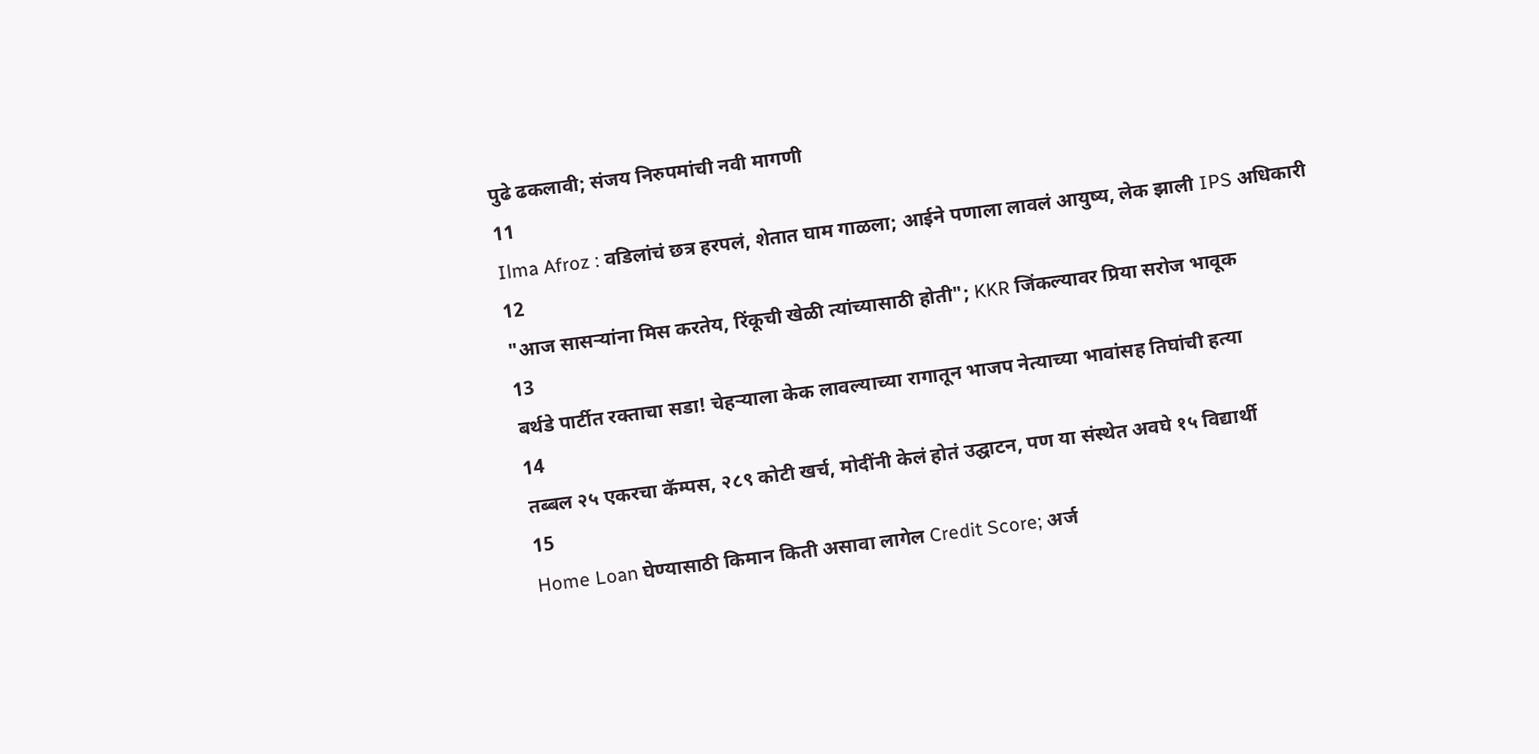पुढे ढकलावी; संजय निरुपमांची नवी मागणी
11
Ilma Afroz : वडिलांचं छत्र हरपलं, शेतात घाम गाळला; आईने पणाला लावलं आयुष्य, लेक झाली IPS अधिकारी
12
"आज सासऱ्यांना मिस करतेय, रिंकूची खेळी त्यांच्यासाठी होती"; KKR जिंकल्यावर प्रिया सरोज भावूक
13
बर्थडे पार्टीत रक्ताचा सडा! चेहऱ्याला केक लावल्याच्या रागातून भाजप नेत्याच्या भावांसह तिघांची हत्या
14
तब्बल २५ एकरचा कॅम्पस, २८९ कोटी खर्च, मोदींनी केलं होतं उद्घाटन, पण या संस्थेत अवघे १५ विद्यार्थी
15
Home Loan घेण्यासाठी किमान किती असावा लागेल Credit Score; अर्ज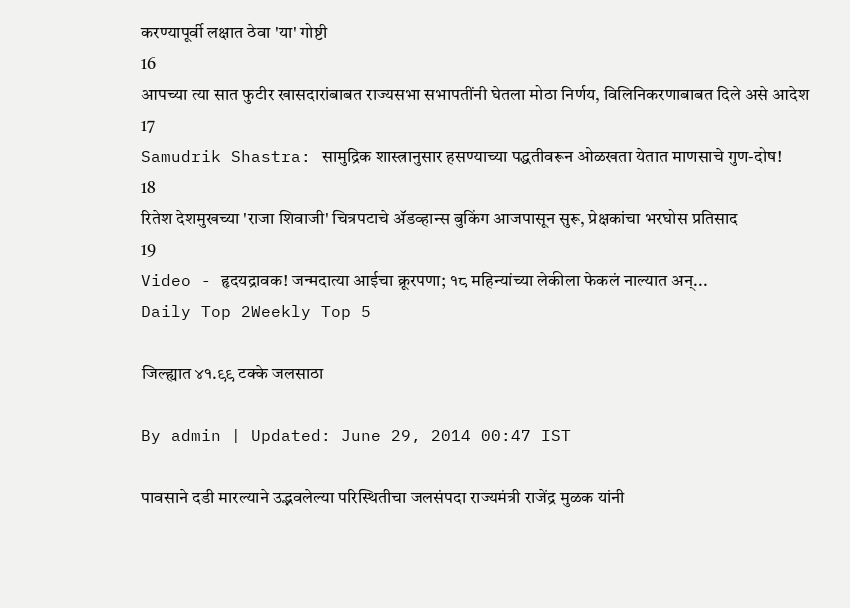करण्यापूर्वी लक्षात ठेवा 'या' गोष्टी
16
आपच्या त्या सात फुटीर खासदारांबाबत राज्यसभा सभापतींनी घेतला मोठा निर्णय, विलिनिकरणाबाबत दिले असे आदेश
17
Samudrik Shastra: सामुद्रिक शास्त्रानुसार हसण्याच्या पद्धतीवरून ओळखता येतात माणसाचे गुण-दोष!
18
रितेश देशमुखच्या 'राजा शिवाजी' चित्रपटाचे ॲडव्हान्स बुकिंग आजपासून सुरू, प्रेक्षकांचा भरघोस प्रतिसाद
19
Video - हृदयद्रावक! जन्मदात्या आईचा क्रूरपणा; १८ महिन्यांच्या लेकीला फेकलं नाल्यात अन्...
Daily Top 2Weekly Top 5

जिल्ह्यात ४१.९९ टक्के जलसाठा

By admin | Updated: June 29, 2014 00:47 IST

पावसाने दडी मारल्याने उद्भवलेल्या परिस्थितीचा जलसंपदा राज्यमंत्री राजेंद्र मुळक यांनी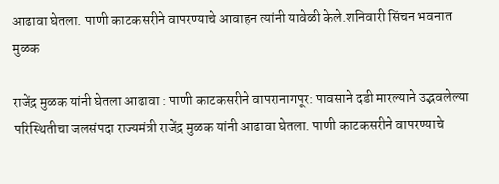आढावा घेतला. पाणी काटकसरीने वापरण्याचे आवाहन त्यांनी यावेळी केले.शनिवारी सिंचन भवनात मुळक

राजेंद्र मुळक यांनी घेतला आढावा : पाणी काटकसरीने वापरानागपूर: पावसाने दडी मारल्याने उद्भवलेल्या परिस्थितीचा जलसंपदा राज्यमंत्री राजेंद्र मुळक यांनी आढावा घेतला. पाणी काटकसरीने वापरण्याचे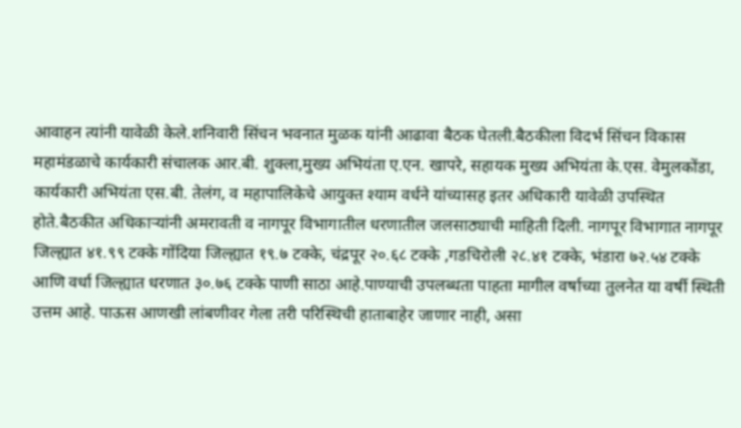आवाहन त्यांनी यावेळी केले.शनिवारी सिंचन भवनात मुळक यांनी आढावा बैठक घेतली.बैठकीला विदर्भ सिंचन विकास महामंडळाचे कार्यकारी संचालक आर.बी. शुक्ला,मुख्य अभियंता ए.एन. खापरे, सहायक मुख्य अभियंता के.एस. वेमुलकोंडा, कार्यकारी अभियंता एस.बी. तेलंग, व महापालिकेचे आयुक्त श्याम वर्धने यांच्यासह इतर अधिकारी यावेळी उपस्थित होते.बैठकीत अधिकाऱ्यांनी अमरावती व नागपूर विभागातील धरणातील जलसाठ्याची माहिती दिली. नागपूर विभागात नागपूर जिल्ह्यात ४१.९९ टक्के गोंदिया जिल्ह्यात १९.७ टक्के, चंद्रपूर २०.६८ टक्के ,गडचिरोली २८.४१ टक्के, भंडारा ७२.५४ टक्के आणि वर्धा जिल्ह्यात धरणात ३०.७६ टक्के पाणी साठा आहे.पाण्याची उपलब्धता पाहता मागील वर्षाच्या तुलनेत या वर्षी स्थिती उत्तम आहे. पाऊस आणखी लांबणीवर गेला तरी परिस्थिची हाताबाहेर जाणार नाही, असा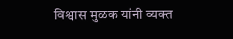विश्वास मुळक यांनी व्यक्त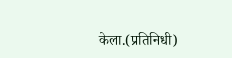केला.(प्रतिनिधी)